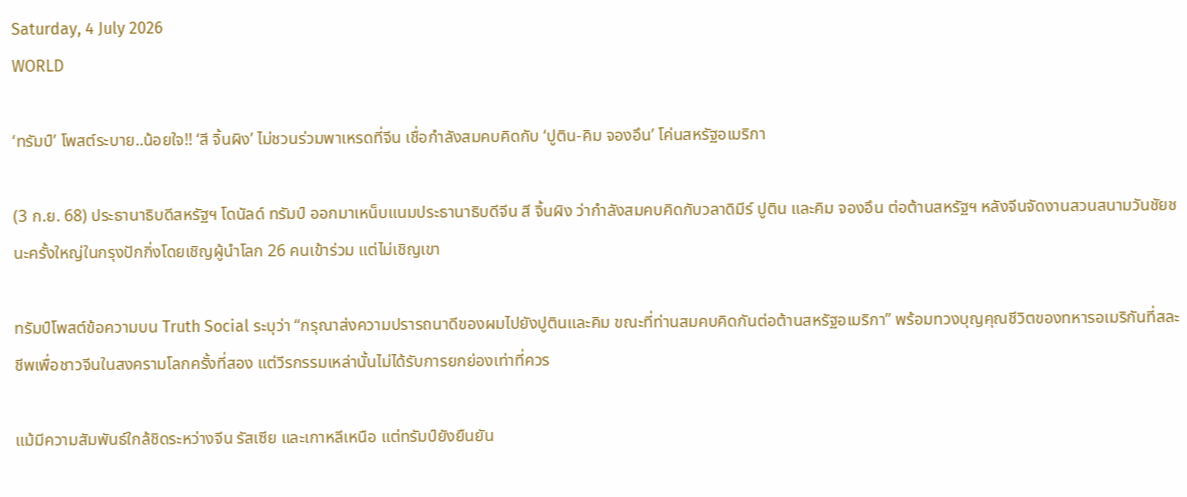Saturday, 4 July 2026
WORLD

‘ทรัมป์’ โพสต์ระบาย..น้อยใจ!! ‘สี จิ้นผิง’ ไม่ชวนร่วมพาเหรดที่จีน เชื่อกำลังสมคบคิดกับ ‘ปูติน-คิม จองอึน’ โค่นสหรัฐอเมริกา

(3 ก.ย. 68) ประธานาธิบดีสหรัฐฯ โดนัลด์ ทรัมป์ ออกมาเหน็บแนมประธานาธิบดีจีน สี จิ้นผิง ว่ากำลังสมคบคิดกับวลาดิมีร์ ปูติน และคิม จองอึน ต่อต้านสหรัฐฯ หลังจีนจัดงานสวนสนามวันชัยชนะครั้งใหญ่ในกรุงปักกิ่งโดยเชิญผู้นำโลก 26 คนเข้าร่วม แต่ไม่เชิญเขา

ทรัมป์โพสต์ข้อความบน Truth Social ระบุว่า “กรุณาส่งความปรารถนาดีของผมไปยังปูตินและคิม ขณะที่ท่านสมคบคิดกันต่อต้านสหรัฐอเมริกา” พร้อมทวงบุญคุณชีวิตของทหารอเมริกันที่สละชีพเพื่อชาวจีนในสงครามโลกครั้งที่สอง แต่วีรกรรมเหล่านั้นไม่ได้รับการยกย่องเท่าที่ควร

แม้มีความสัมพันธ์ใกล้ชิดระหว่างจีน รัสเซีย และเกาหลีเหนือ แต่ทรัมป์ยังยืนยัน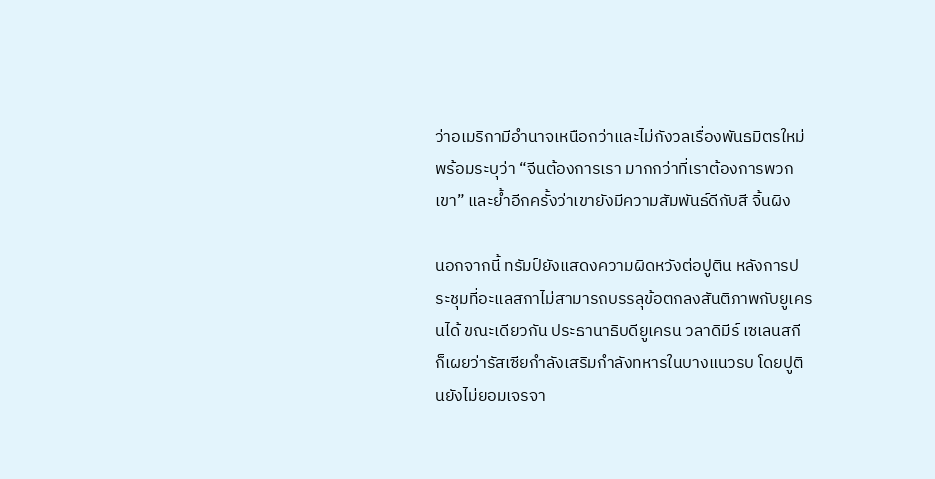ว่าอเมริกามีอำนาจเหนือกว่าและไม่กังวลเรื่องพันธมิตรใหม่ พร้อมระบุว่า “จีนต้องการเรา มากกว่าที่เราต้องการพวกเขา” และย้ำอีกครั้งว่าเขายังมีความสัมพันธ์ดีกับสี จิ้นผิง

นอกจากนี้ ทรัมป์ยังแสดงความผิดหวังต่อปูติน หลังการประชุมที่อะแลสกาไม่สามารถบรรลุข้อตกลงสันติภาพกับยูเครนได้ ขณะเดียวกัน ประธานาธิบดียูเครน วลาดิมีร์ เซเลนสกี ก็เผยว่ารัสเซียกำลังเสริมกำลังทหารในบางแนวรบ โดยปูตินยังไม่ยอมเจรจา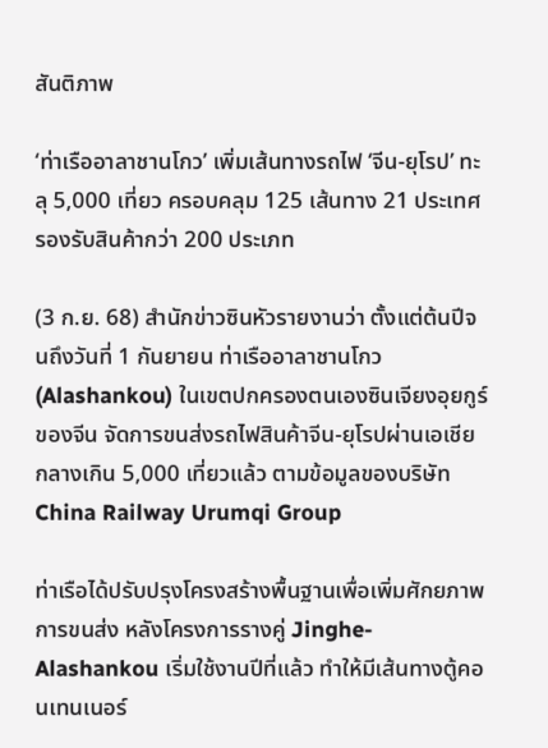สันติภาพ

‘ท่าเรืออาลาชานโกว’ เพิ่มเส้นทางรถไฟ ‘จีน-ยุโรป’ ทะลุ 5,000 เที่ยว ครอบคลุม 125 เส้นทาง 21 ประเทศ รองรับสินค้ากว่า 200 ประเภท

(3 ก.ย. 68) สำนักข่าวซินหัวรายงานว่า ตั้งแต่ต้นปีจนถึงวันที่ 1 กันยายน ท่าเรืออาลาชานโกว (Alashankou) ในเขตปกครองตนเองซินเจียงอุยกูร์ ของจีน จัดการขนส่งรถไฟสินค้าจีน-ยุโรปผ่านเอเชียกลางเกิน 5,000 เที่ยวแล้ว ตามข้อมูลของบริษัท China Railway Urumqi Group

ท่าเรือได้ปรับปรุงโครงสร้างพื้นฐานเพื่อเพิ่มศักยภาพการขนส่ง หลังโครงการรางคู่ Jinghe-Alashankou เริ่มใช้งานปีที่แล้ว ทำให้มีเส้นทางตู้คอนเทนเนอร์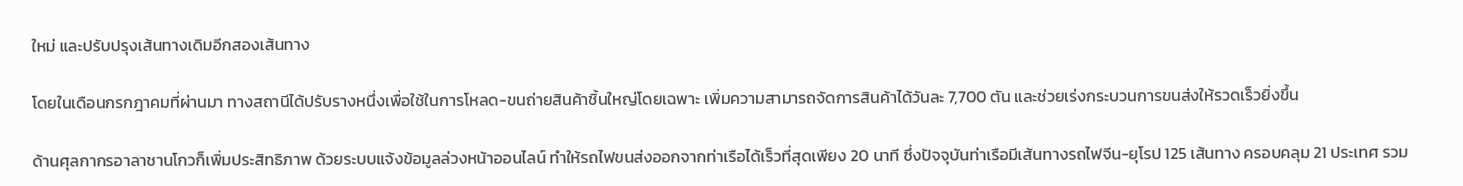ใหม่ และปรับปรุงเส้นทางเดิมอีกสองเส้นทาง

โดยในเดือนกรกฎาคมที่ผ่านมา ทางสถานีได้ปรับรางหนึ่งเพื่อใช้ในการโหลด-ขนถ่ายสินค้าชิ้นใหญ่โดยเฉพาะ เพิ่มความสามารถจัดการสินค้าได้วันละ 7,700 ตัน และช่วยเร่งกระบวนการขนส่งให้รวดเร็วยิ่งขึ้น

ด้านศุลกากรอาลาชานโกวก็เพิ่มประสิทธิภาพ ด้วยระบบแจ้งข้อมูลล่วงหน้าออนไลน์ ทำให้รถไฟขนส่งออกจากท่าเรือได้เร็วที่สุดเพียง 20 นาที ซึ่งปัจจุบันท่าเรือมีเส้นทางรถไฟจีน-ยุโรป 125 เส้นทาง ครอบคลุม 21 ประเทศ รวม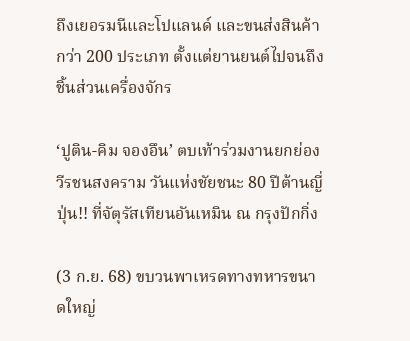ถึงเยอรมนีและโปแลนด์ และขนส่งสินค้ากว่า 200 ประเภท ตั้งแต่ยานยนต์ไปจนถึงชิ้นส่วนเครื่องจักร

‘ปูติน-คิม จองอึน’ ตบเท้าร่วมงานยกย่องวีรชนสงคราม วันแห่งชัยชนะ 80 ปีต้านญี่ปุ่น!! ที่จัตุรัสเทียนอันเหมิน ณ กรุงปักกิ่ง

(3 ก.ย. 68) ขบวนพาเหรดทางทหารขนาดใหญ่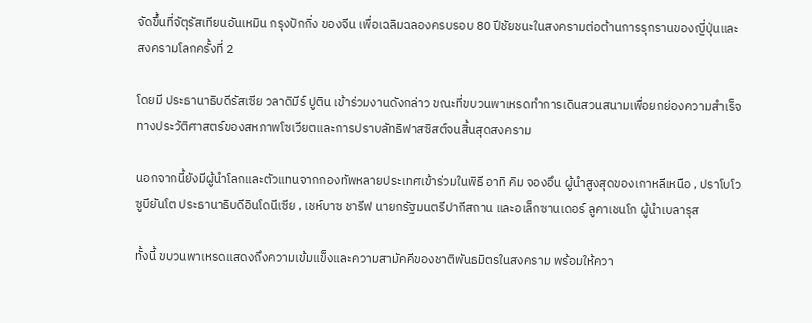จัดขึ้นที่จัตุรัสเทียนอันเหมิน กรุงปักกิ่ง ของจีน เพื่อเฉลิมฉลองครบรอบ 80 ปีชัยชนะในสงครามต่อต้านการรุกรานของญี่ปุ่นและสงครามโลกครั้งที่ 2

โดยมี ประธานาธิบดีรัสเซีย วลาดิมีร์ ปูติน เข้าร่วมงานดังกล่าว ขณะที่ขบวนพาเหรดทำการเดินสวนสนามเพื่อยกย่องความสำเร็จทางประวัติศาสตร์ของสหภาพโซเวียตและการปราบลัทธิฟาสซิสต์จนสิ้นสุดสงคราม

นอกจากนี้ยังมีผู้นำโลกและตัวแทนจากกองทัพหลายประเทศเข้าร่วมในพิธี อาทิ คิม จองอึน ผู้นำสูงสุดของเกาหลีเหนือ , ปราโบโว ซูบียันโต ประธานาธิบดีอินโดนีเซีย , เชห์บาซ ชารีฟ นายกรัฐมนตรีปากีสถาน และอเล็กซานเดอร์ ลูคาเชนโก ผู้นำเบลารุส

ทั้งนี้ ขบวนพาเหรดแสดงถึงความเข้มแข็งและความสามัคคีของชาติพันธมิตรในสงคราม พร้อมให้ควา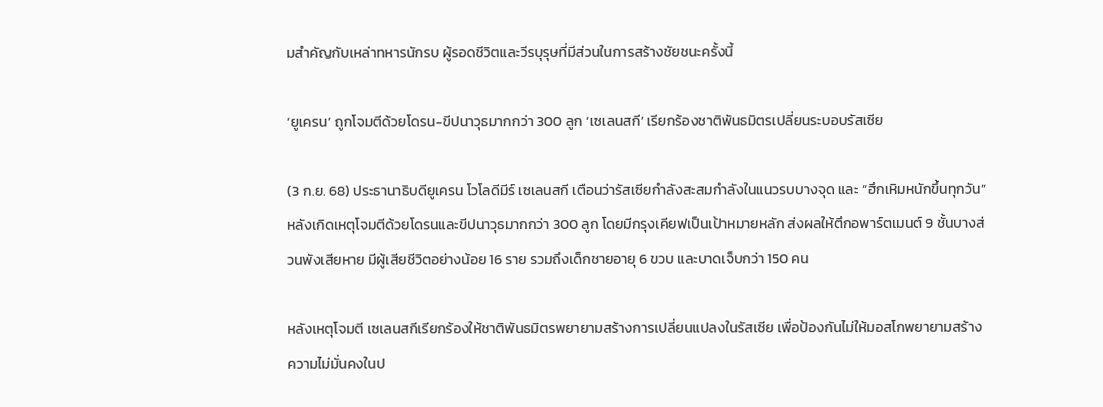มสำคัญกับเหล่าทหารนักรบ ผู้รอดชีวิตและวีรบุรุษที่มีส่วนในการสร้างชัยชนะครั้งนี้

‘ยูเครน’ ถูกโจมตีด้วยโดรน-ขีปนาวุธมากกว่า 300 ลูก ‘เซเลนสกี’ เรียกร้องชาติพันธมิตรเปลี่ยนระบอบรัสเซีย

(3 ก.ย. 68) ประธานาธิบดียูเครน โวโลดีมีร์ เซเลนสกี เตือนว่ารัสเซียกำลังสะสมกำลังในแนวรบบางจุด และ “ฮึกเหิมหนักขึ้นทุกวัน” หลังเกิดเหตุโจมตีด้วยโดรนและขีปนาวุธมากกว่า 300 ลูก โดยมีกรุงเคียฟเป็นเป้าหมายหลัก ส่งผลให้ตึกอพาร์ตเมนต์ 9 ชั้นบางส่วนพังเสียหาย มีผู้เสียชีวิตอย่างน้อย 16 ราย รวมถึงเด็กชายอายุ 6 ขวบ และบาดเจ็บกว่า 150 คน

หลังเหตุโจมตี เซเลนสกีเรียกร้องให้ชาติพันธมิตรพยายามสร้างการเปลี่ยนแปลงในรัสเซีย เพื่อป้องกันไม่ให้มอสโกพยายามสร้างความไม่มั่นคงในป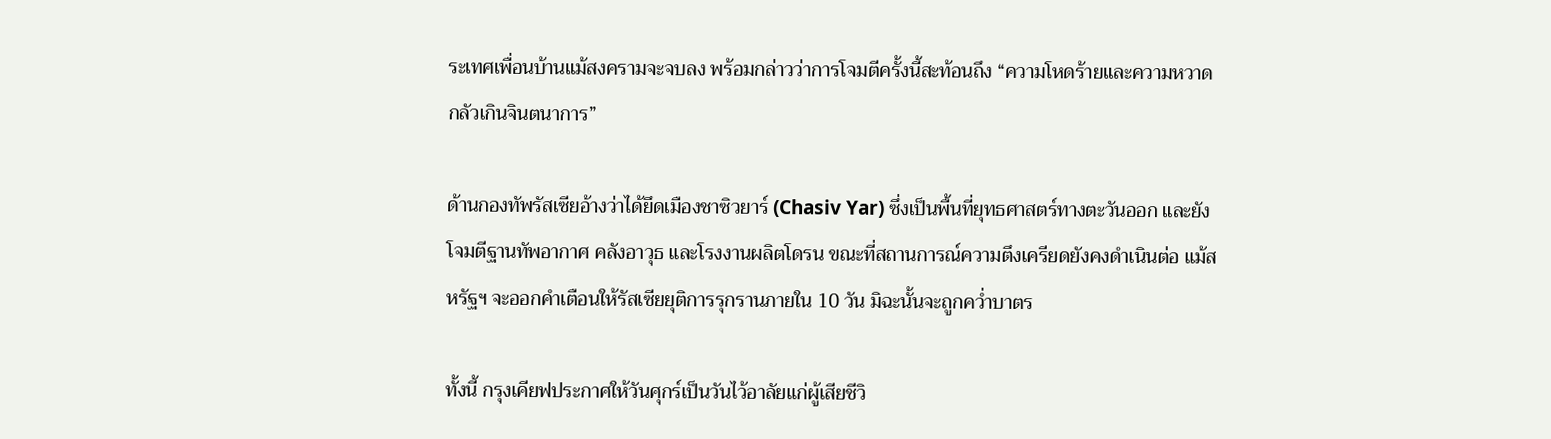ระเทศเพื่อนบ้านแม้สงครามจะจบลง พร้อมกล่าวว่าการโจมตีครั้งนี้สะท้อนถึง “ความโหดร้ายและความหวาดกลัวเกินจินตนาการ”

ด้านกองทัพรัสเซียอ้างว่าได้ยึดเมืองชาซิวยาร์ (Chasiv Yar) ซึ่งเป็นพื้นที่ยุทธศาสตร์ทางตะวันออก และยังโจมตีฐานทัพอากาศ คลังอาวุธ และโรงงานผลิตโดรน ขณะที่สถานการณ์ความตึงเครียดยังคงดำเนินต่อ แม้สหรัฐฯ จะออกคำเตือนให้รัสเซียยุติการรุกรานภายใน 10 วัน มิฉะนั้นจะถูกคว่ำบาตร

ทั้งนี้ กรุงเคียฟประกาศให้วันศุกร์เป็นวันไว้อาลัยแก่ผู้เสียชีวิ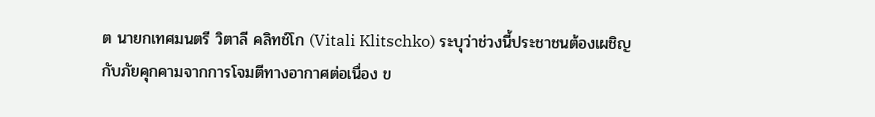ต นายกเทศมนตรี วิตาลี คลิทช์โก (Vitali Klitschko) ระบุว่าช่วงนี้ประชาชนต้องเผชิญกับภัยคุกคามจากการโจมตีทางอากาศต่อเนื่อง ข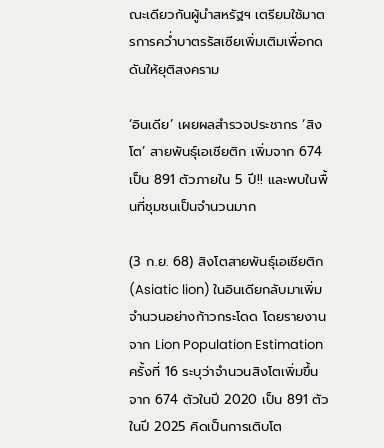ณะเดียวกันผู้นำสหรัฐฯ เตรียมใช้มาตรการคว่ำบาตรรัสเซียเพิ่มเติมเพื่อกดดันให้ยุติสงคราม

‘อินเดีย’ เผยผลสำรวจประชากร ‘สิงโต’ สายพันธุ์เอเชียติก เพิ่มจาก 674 เป็น 891 ตัวภายใน 5 ปี!! และพบในพื้นที่ชุมชนเป็นจำนวนมาก

(3 ก.ย. 68) สิงโตสายพันธุ์เอเชียติก (Asiatic lion) ในอินเดียกลับมาเพิ่มจำนวนอย่างก้าวกระโดด โดยรายงานจาก Lion Population Estimation ครั้งที่ 16 ระบุว่าจำนวนสิงโตเพิ่มขึ้นจาก 674 ตัวในปี 2020 เป็น 891 ตัวในปี 2025 คิดเป็นการเติบโต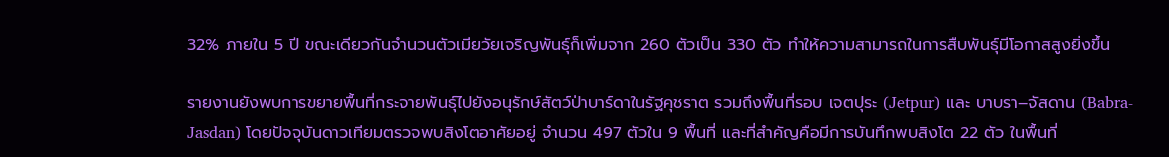32% ภายใน 5 ปี ขณะเดียวกันจำนวนตัวเมียวัยเจริญพันธุ์ก็เพิ่มจาก 260 ตัวเป็น 330 ตัว ทำให้ความสามารถในการสืบพันธุ์มีโอกาสสูงยิ่งขึ้น

รายงานยังพบการขยายพื้นที่กระจายพันธุ์ไปยังอนุรักษ์สัตว์ป่าบาร์ดาในรัฐคุชราต รวมถึงพื้นที่รอบ เจตปุระ (Jetpur) และ บาบรา–จัสดาน (Babra-Jasdan) โดยปัจจุบันดาวเทียมตรวจพบสิงโตอาศัยอยู่ จำนวน 497 ตัวใน 9 พื้นที่ และที่สำคัญคือมีการบันทึกพบสิงโต 22 ตัว ในพื้นที่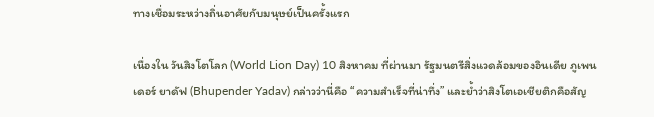ทางเชื่อมระหว่างถิ่นอาศัยกับมนุษย์เป็นครั้งแรก

เนื่องใน วันสิงโตโลก (World Lion Day) 10 สิงหาคม ที่ผ่านมา รัฐมนตรีสิ่งแวดล้อมของอินเดีย ภูเพนเดอร์ ยาดัฟ (Bhupender Yadav) กล่าวว่านี่คือ “ความสำเร็จที่น่าทึ่ง” และย้ำว่าสิงโตเอเชียติกคือสัญ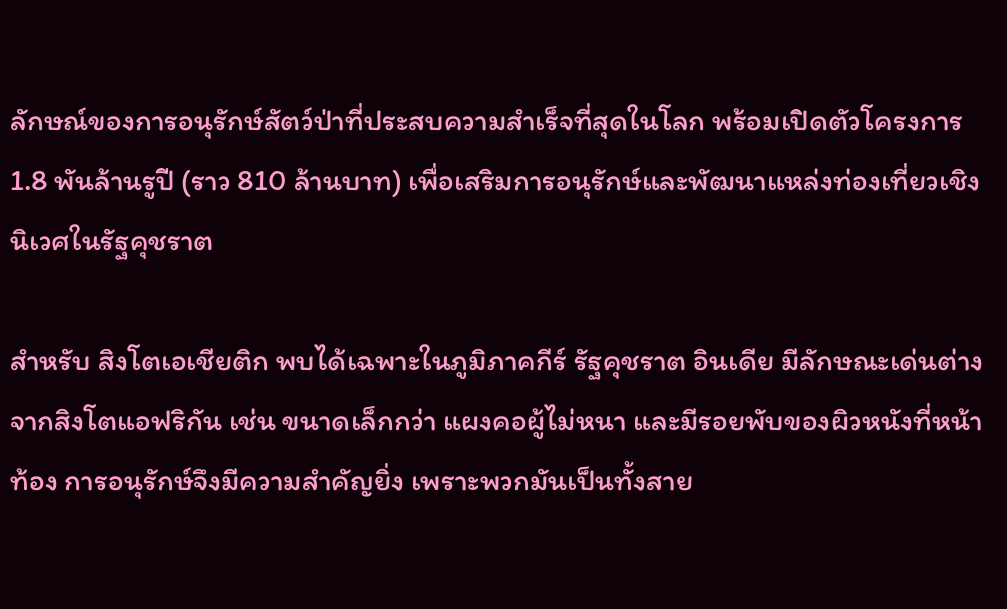ลักษณ์ของการอนุรักษ์สัตว์ป่าที่ประสบความสำเร็จที่สุดในโลก พร้อมเปิดตัวโครงการ 1.8 พันล้านรูปี (ราว 810 ล้านบาท) เพื่อเสริมการอนุรักษ์และพัฒนาแหล่งท่องเที่ยวเชิงนิเวศในรัฐคุชราต

สำหรับ สิงโตเอเชียติก พบได้เฉพาะในภูมิภาคกีร์ รัฐคุชราต อินเดีย มีลักษณะเด่นต่างจากสิงโตแอฟริกัน เช่น ขนาดเล็กกว่า แผงคอผู้ไม่หนา และมีรอยพับของผิวหนังที่หน้าท้อง การอนุรักษ์จึงมีความสำคัญยิ่ง เพราะพวกมันเป็นทั้งสาย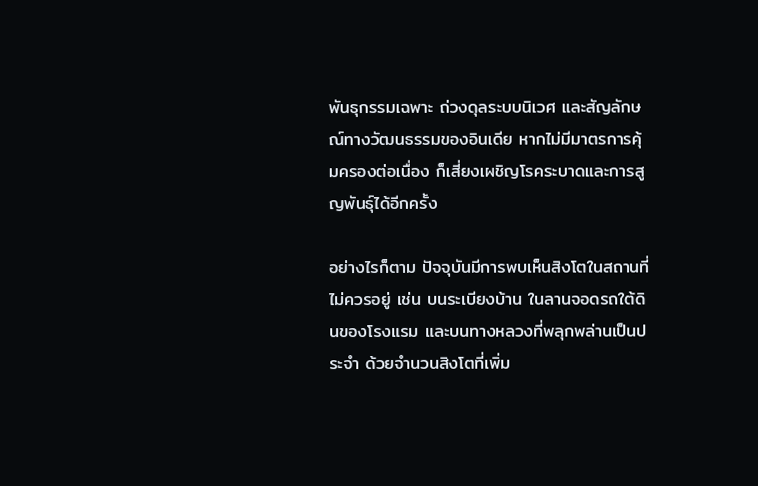พันธุกรรมเฉพาะ ถ่วงดุลระบบนิเวศ และสัญลักษณ์ทางวัฒนธรรมของอินเดีย หากไม่มีมาตรการคุ้มครองต่อเนื่อง ก็เสี่ยงเผชิญโรคระบาดและการสูญพันธุ์ได้อีกครั้ง

อย่างไรก็ตาม ปัจจุบันมีการพบเห็นสิงโตในสถานที่ไม่ควรอยู่ เช่น บนระเบียงบ้าน ในลานจอดรถใต้ดินของโรงแรม และบนทางหลวงที่พลุกพล่านเป็นประจำ ด้วยจำนวนสิงโตที่เพิ่ม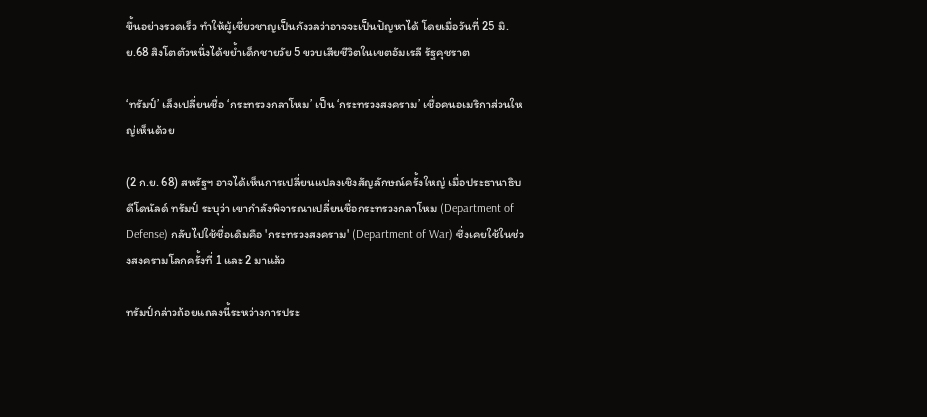ขึ้นอย่างรวดเร็ว ทำให้ผู้เชี่ยวชาญเป็นกังวลว่าอาจจะเป็นปัญหาได้ โดยเมื่อวันที่ 25 มิ.ย.68 สิงโตตัวหนึ่งได้ขย้ำเด็กชายวัย 5 ขวบเสียชีวิตในเขตอัมเรลี รัฐคุชราต

‘ทรัมป์’ เล็งเปลี่ยนชื่อ ‘กระทรวงกลาโหม’ เป็น ‘กระทรวงสงคราม’ เชื่อคนอเมริกาส่วนใหญ่เห็นด้วย

(2 ก.ย. 68) สหรัฐฯ อาจได้เห็นการเปลี่ยนแปลงเชิงสัญลักษณ์ครั้งใหญ่ เมื่อประธานาธิบดีโดนัลด์ ทรัมป์ ระบุว่า เขากำลังพิจารณาเปลี่ยนชื่อกระทรวงกลาโหม (Department of Defense) กลับไปใช้ชื่อเดิมคือ 'กระทรวงสงคราม' (Department of War) ซึ่งเคยใช้ในช่วงสงครามโลกครั้งที่ 1 และ 2 มาแล้ว

ทรัมป์กล่าวถ้อยแถลงนี้ระหว่างการประ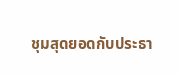ชุมสุดยอดกับประธา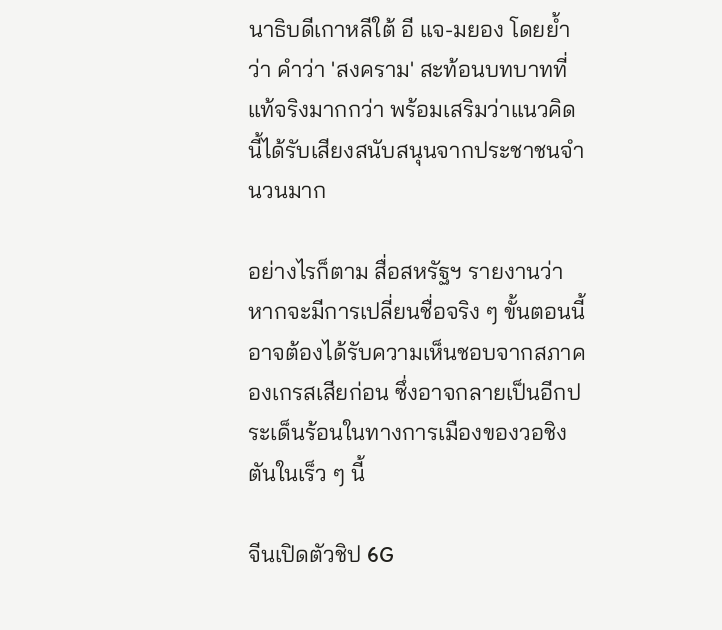นาธิบดีเกาหลีใต้ อี แจ-มยอง โดยย้ำว่า คำว่า 'สงคราม' สะท้อนบทบาทที่แท้จริงมากกว่า พร้อมเสริมว่าแนวคิดนี้ได้รับเสียงสนับสนุนจากประชาชนจำนวนมาก

อย่างไรก็ตาม สื่อสหรัฐฯ รายงานว่า หากจะมีการเปลี่ยนชื่อจริง ๆ ขั้นตอนนี้อาจต้องได้รับความเห็นชอบจากสภาคองเกรสเสียก่อน ซึ่งอาจกลายเป็นอีกประเด็นร้อนในทางการเมืองของวอชิงตันในเร็ว ๆ นี้

จีนเปิดตัวชิป 6G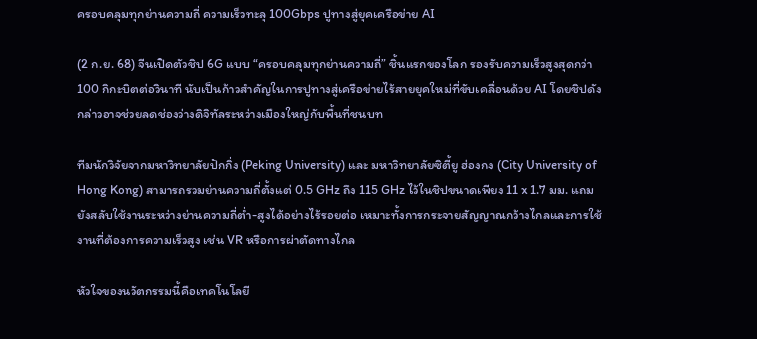ครอบคลุมทุกย่านความถี่ ความเร็วทะลุ 100Gbps ปูทางสู่ยุคเครือข่าย AI

(2 ก.ย. 68) จีนเปิดตัวชิป 6G แบบ “ครอบคลุมทุกย่านความถี่” ชิ้นแรกของโลก รองรับความเร็วสูงสุดกว่า 100 กิกะบิตต่อวินาที นับเป็นก้าวสำคัญในการปูทางสู่เครือข่ายไร้สายยุคใหม่ที่ขับเคลื่อนด้วย AI โดยชิปดังกล่าวอาจช่วยลดช่องว่างดิจิทัลระหว่างเมืองใหญ่กับพื้นที่ชนบท

ทีมนักวิจัยจากมหาวิทยาลัยปักกิ่ง (Peking University) และ มหาวิทยาลัยซิตี้ยู ฮ่องกง (City University of Hong Kong) สามารถรวมย่านความถี่ตั้งแต่ 0.5 GHz ถึง 115 GHz ไว้ในชิปขนาดเพียง 11 x 1.7 มม. แถมยังสลับใช้งานระหว่างย่านความถี่ต่ำ-สูงได้อย่างไร้รอยต่อ เหมาะทั้งการกระจายสัญญาณกว้างไกลและการใช้งานที่ต้องการความเร็วสูง เช่น VR หรือการผ่าตัดทางไกล

หัวใจของนวัตกรรมนี้คือเทคโนโลยี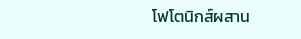โฟโตนิกส์ผสาน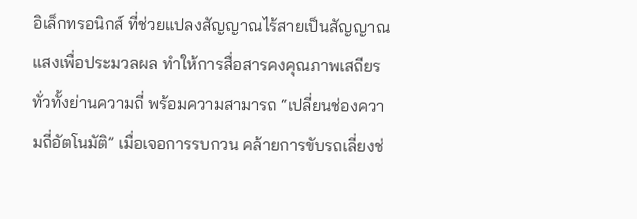อิเล็กทรอนิกส์ ที่ช่วยแปลงสัญญาณไร้สายเป็นสัญญาณแสงเพื่อประมวลผล ทำให้การสื่อสารคงคุณภาพเสถียรทั่วทั้งย่านความถี่ พร้อมความสามารถ “เปลี่ยนช่องความถี่อัตโนมัติ” เมื่อเจอการรบกวน คล้ายการขับรถเลี่ยงช่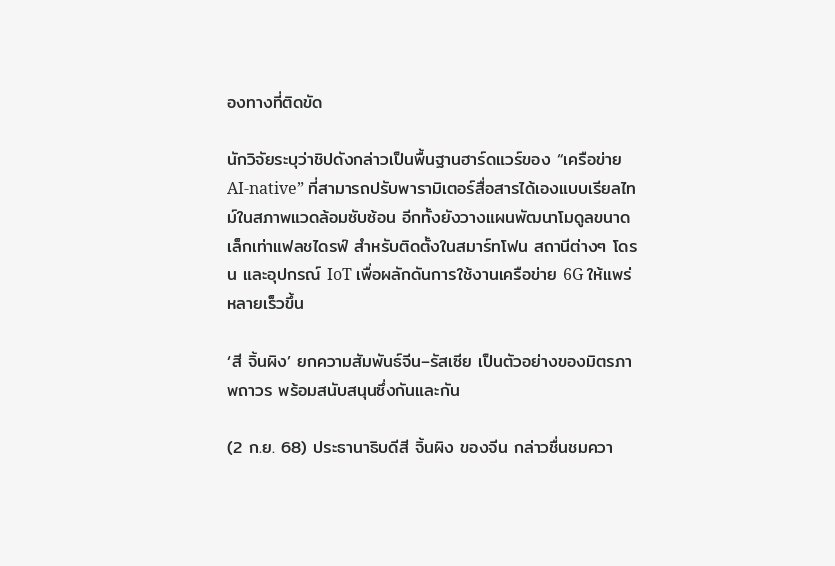องทางที่ติดขัด

นักวิจัยระบุว่าชิปดังกล่าวเป็นพื้นฐานฮาร์ดแวร์ของ “เครือข่าย AI-native” ที่สามารถปรับพารามิเตอร์สื่อสารได้เองแบบเรียลไทม์ในสภาพแวดล้อมซับซ้อน อีกทั้งยังวางแผนพัฒนาโมดูลขนาดเล็กเท่าแฟลชไดรฟ์ สำหรับติดตั้งในสมาร์ทโฟน สถานีต่างๆ โดรน และอุปกรณ์ IoT เพื่อผลักดันการใช้งานเครือข่าย 6G ให้แพร่หลายเร็วขึ้น

‘สี จิ้นผิง’ ยกความสัมพันธ์จีน–รัสเซีย เป็นตัวอย่างของมิตรภาพถาวร พร้อมสนับสนุนซึ่งกันและกัน

(2 ก.ย. 68) ประธานาธิบดีสี จิ้นผิง ของจีน กล่าวชื่นชมควา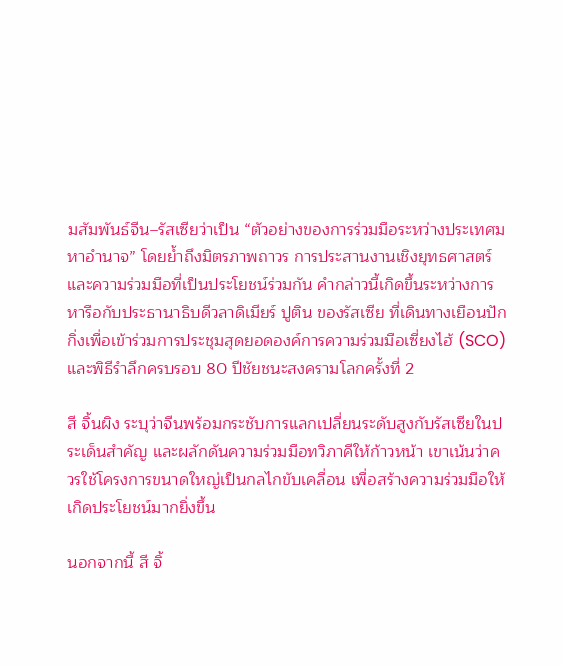มสัมพันธ์จีน–รัสเซียว่าเป็น “ตัวอย่างของการร่วมมือระหว่างประเทศมหาอำนาจ” โดยย้ำถึงมิตรภาพถาวร การประสานงานเชิงยุทธศาสตร์ และความร่วมมือที่เป็นประโยชน์ร่วมกัน คำกล่าวนี้เกิดขึ้นระหว่างการหารือกับประธานาธิบดีวลาดิเมียร์ ปูติน ของรัสเซีย ที่เดินทางเยือนปักกิ่งเพื่อเข้าร่วมการประชุมสุดยอดองค์การความร่วมมือเซี่ยงไฮ้ (SCO) และพิธีรำลึกครบรอบ 80 ปีชัยชนะสงครามโลกครั้งที่ 2

สี จิ้นผิง ระบุว่าจีนพร้อมกระชับการแลกเปลี่ยนระดับสูงกับรัสเซียในประเด็นสำคัญ และผลักดันความร่วมมือทวิภาคีให้ก้าวหน้า เขาเน้นว่าควรใช้โครงการขนาดใหญ่เป็นกลไกขับเคลื่อน เพื่อสร้างความร่วมมือให้เกิดประโยชน์มากยิ่งขึ้น

นอกจากนี้ สี จิ้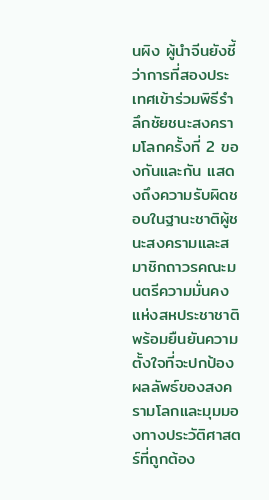นผิง ผู้นำจีนยังชี้ว่าการที่สองประเทศเข้าร่วมพิธีรำลึกชัยชนะสงครามโลกครั้งที่ 2 ของกันและกัน แสดงถึงความรับผิดชอบในฐานะชาติผู้ชนะสงครามและสมาชิกถาวรคณะมนตรีความมั่นคงแห่งสหประชาชาติ พร้อมยืนยันความตั้งใจที่จะปกป้องผลลัพธ์ของสงครามโลกและมุมมองทางประวัติศาสตร์ที่ถูกต้อง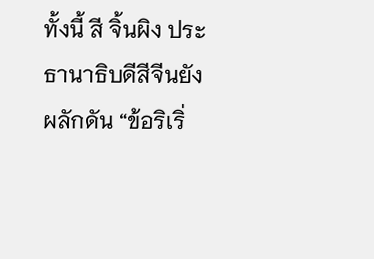ทั้งนี้ สี จิ้นผิง ประธานาธิบดีสีจีนยังผลักดัน “ข้อริเริ่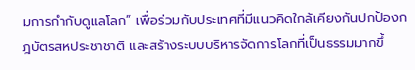มการกำกับดูแลโลก” เพื่อร่วมกับประเทศที่มีแนวคิดใกล้เคียงกันปกป้องกฎบัตรสหประชาชาติ และสร้างระบบบริหารจัดการโลกที่เป็นธรรมมากขึ้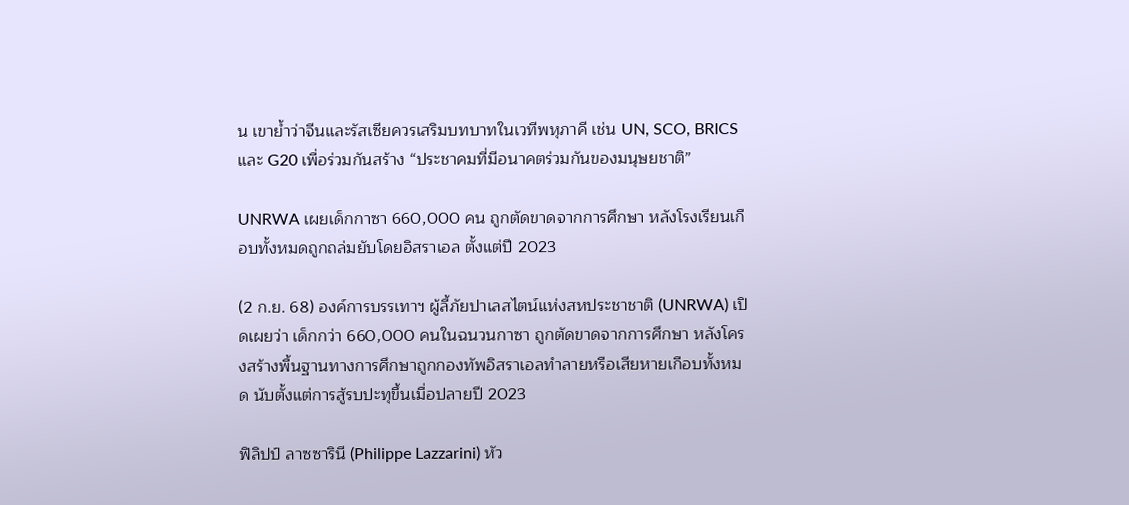น เขาย้ำว่าจีนและรัสเซียควรเสริมบทบาทในเวทีพหุภาคี เช่น UN, SCO, BRICS และ G20 เพื่อร่วมกันสร้าง “ประชาคมที่มีอนาคตร่วมกันของมนุษยชาติ”

UNRWA เผยเด็กกาซา 660,000 คน ถูกตัดขาดจากการศึกษา หลังโรงเรียนเกือบทั้งหมดถูกถล่มยับโดยอิสราเอล ตั้งแต่ปี 2023

(2 ก.ย. 68) องค์การบรรเทาฯ ผู้ลี้ภัยปาเลสไตน์แห่งสหประชาชาติ (UNRWA) เปิดเผยว่า เด็กกว่า 660,000 คนในฉนวนกาซา ถูกตัดขาดจากการศึกษา หลังโครงสร้างพื้นฐานทางการศึกษาถูกกองทัพอิสราเอลทำลายหรือเสียหายเกือบทั้งหมด นับตั้งแต่การสู้รบปะทุขึ้นเมื่อปลายปี 2023

ฟิลิปป์ ลาซซารินี (Philippe Lazzarini) หัว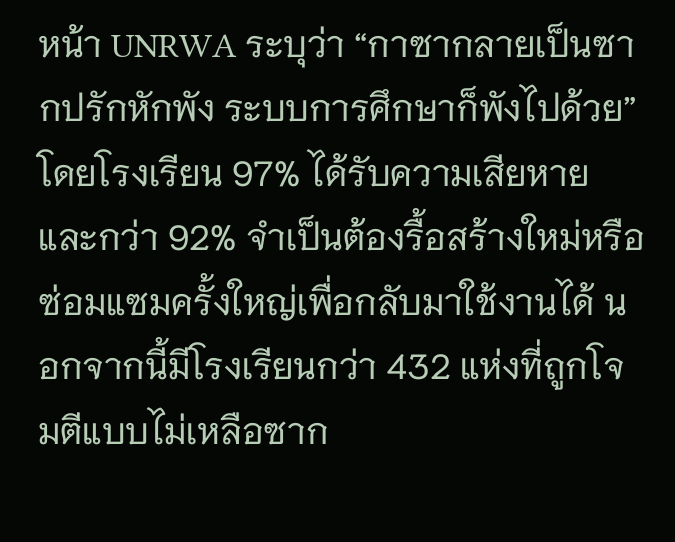หน้า UNRWA ระบุว่า “กาซากลายเป็นซากปรักหักพัง ระบบการศึกษาก็พังไปด้วย” โดยโรงเรียน 97% ได้รับความเสียหาย และกว่า 92% จำเป็นต้องรื้อสร้างใหม่หรือซ่อมแซมครั้งใหญ่เพื่อกลับมาใช้งานได้ นอกจากนี้มีโรงเรียนกว่า 432 แห่งที่ถูกโจมตีแบบไม่เหลือซาก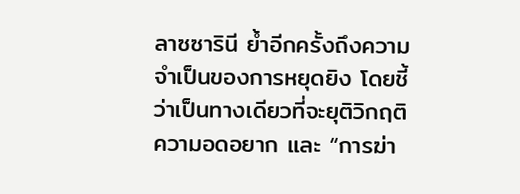ลาซซารินี ย้ำอีกครั้งถึงความจำเป็นของการหยุดยิง โดยชี้ว่าเป็นทางเดียวที่จะยุติวิกฤติความอดอยาก และ “การฆ่า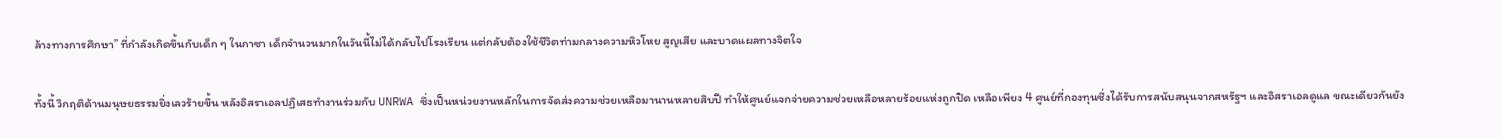ล้างทางการศึกษา” ที่กำลังเกิดขึ้นกับเด็ก ๆ ในกาซา เด็กจำนวนมากในวันนี้ไม่ได้กลับไปโรงเรียน แต่กลับต้องใช้ชีวิตท่ามกลางความหิวโหย สูญเสีย และบาดแผลทางจิตใจ

ทั้งนี้ วิกฤติด้านมนุษยธรรมยิ่งเลวร้ายขึ้น หลังอิสราเอลปฏิเสธทำงานร่วมกับ UNRWA ซึ่งเป็นหน่วยงานหลักในการจัดส่งความช่วยเหลือมานานหลายสิบปี ทำให้ศูนย์แจกจ่ายความช่วยเหลือหลายร้อยแห่งถูกปิด เหลือเพียง 4 ศูนย์ที่กองทุนซึ่งได้รับการสนับสนุนจากสหรัฐฯ และอิสราเอลดูแล ขณะเดียวกันยัง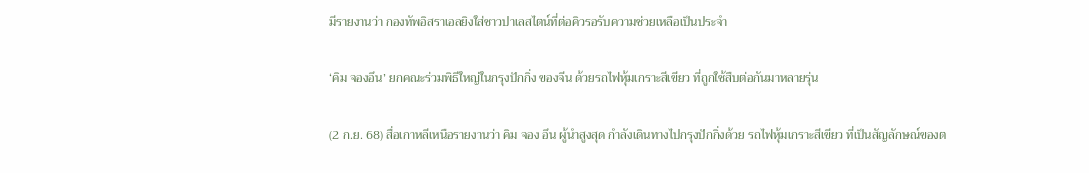มีรายงานว่า กองทัพอิสราเอลยิงใส่ชาวปาเลสไตน์ที่ต่อคิวรอรับความช่วยเหลือเป็นประจำ

‘คิม จองอึน’ ยกคณะร่วมพิธีใหญ่ในกรุงปักกิ่ง ของจีน ด้วยรถไฟหุ้มเกราะสีเขียว ที่ถูกใช้สืบต่อกันมาหลายรุ่น

(2 ก.ย. 68) สื่อเกาหลีเหนือรายงานว่า คิม จอง อึน ผู้นำสูงสุด กำลังเดินทางไปกรุงปักกิ่งด้วย รถไฟหุ้มเกราะสีเขียว ที่เป็นสัญลักษณ์ของต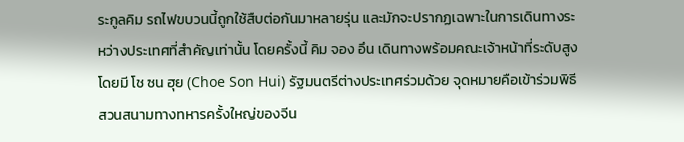ระกูลคิม รถไฟขบวนนี้ถูกใช้สืบต่อกันมาหลายรุ่น และมักจะปรากฏเฉพาะในการเดินทางระหว่างประเทศที่สำคัญเท่านั้น โดยครั้งนี้ คิม จอง อึน เดินทางพร้อมคณะเจ้าหน้าที่ระดับสูง โดยมี โช ซน ฮุย (Choe Son Hui) รัฐมนตรีต่างประเทศร่วมด้วย จุดหมายคือเข้าร่วมพิธีสวนสนามทางทหารครั้งใหญ่ของจีน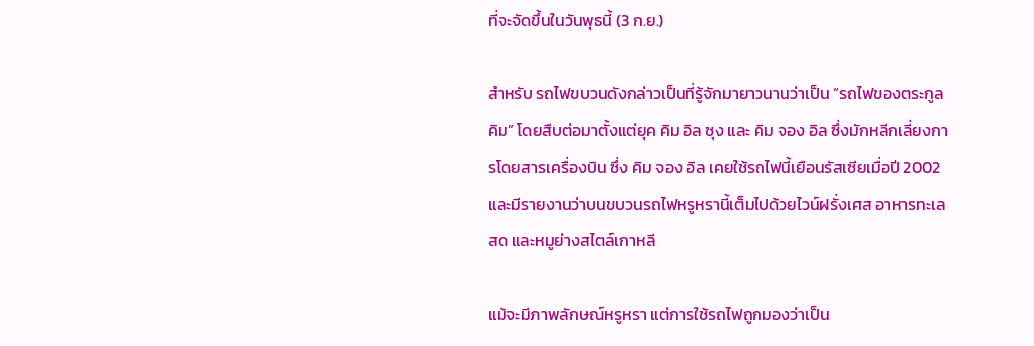ที่จะจัดขึ้นในวันพุธนี้ (3 ก.ย.)

สำหรับ รถไฟขบวนดังกล่าวเป็นที่รู้จักมายาวนานว่าเป็น “รถไฟของตระกูลคิม” โดยสืบต่อมาตั้งแต่ยุค คิม อิล ซุง และ คิม จอง อิล ซึ่งมักหลีกเลี่ยงการโดยสารเครื่องบิน ซึ่ง คิม จอง อิล เคยใช้รถไฟนี้เยือนรัสเซียเมื่อปี 2002 และมีรายงานว่าบนขบวนรถไฟหรูหรานี้เต็มไปด้วยไวน์ฝรั่งเศส อาหารทะเลสด และหมูย่างสไตล์เกาหลี

แม้จะมีภาพลักษณ์หรูหรา แต่การใช้รถไฟถูกมองว่าเป็น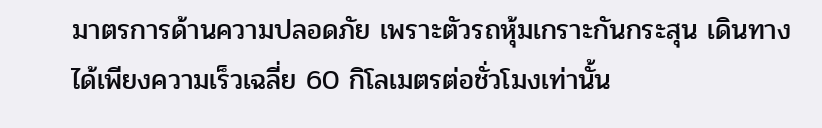มาตรการด้านความปลอดภัย เพราะตัวรถหุ้มเกราะกันกระสุน เดินทางได้เพียงความเร็วเฉลี่ย 60 กิโลเมตรต่อชั่วโมงเท่านั้น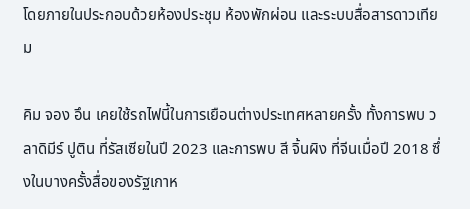โดยภายในประกอบด้วยห้องประชุม ห้องพักผ่อน และระบบสื่อสารดาวเทียม

คิม จอง อึน เคยใช้รถไฟนี้ในการเยือนต่างประเทศหลายครั้ง ทั้งการพบ วลาดิมีร์ ปูติน ที่รัสเซียในปี 2023 และการพบ สี จิ้นผิง ที่จีนเมื่อปี 2018 ซึ่งในบางครั้งสื่อของรัฐเกาห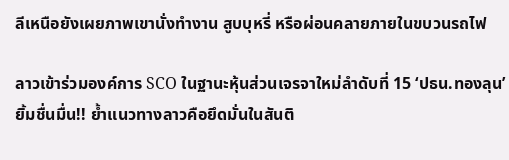ลีเหนือยังเผยภาพเขานั่งทำงาน สูบบุหรี่ หรือผ่อนคลายภายในขบวนรถไฟ

ลาวเข้าร่วมองค์การ SCO ในฐานะหุ้นส่วนเจรจาใหม่ลำดับที่ 15 ‘ปธน.ทองลุน’ ยิ้มชื่นมื่น!! ย้ำแนวทางลาวคือยึดมั่นในสันติ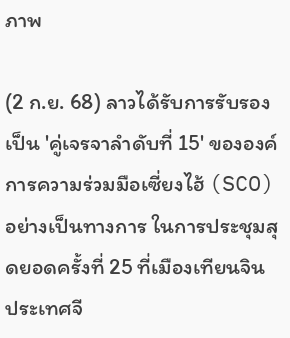ภาพ

(2 ก.ย. 68) ลาวได้รับการรับรองเป็น 'คู่เจรจาลำดับที่ 15' ขององค์การความร่วมมือเซี่ยงไฮ้ (SCO) อย่างเป็นทางการ ในการประชุมสุดยอดครั้งที่ 25 ที่เมืองเทียนจิน ประเทศจี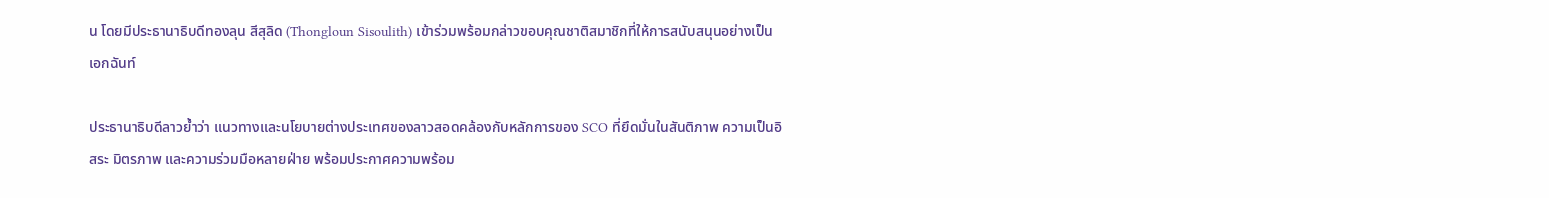น โดยมีประธานาธิบดีทองลุน สีสุลิด (Thongloun Sisoulith) เข้าร่วมพร้อมกล่าวขอบคุณชาติสมาชิกที่ให้การสนับสนุนอย่างเป็นเอกฉันท์

ประธานาธิบดีลาวย้ำว่า แนวทางและนโยบายต่างประเทศของลาวสอดคล้องกับหลักการของ SCO ที่ยึดมั่นในสันติภาพ ความเป็นอิสระ มิตรภาพ และความร่วมมือหลายฝ่าย พร้อมประกาศความพร้อม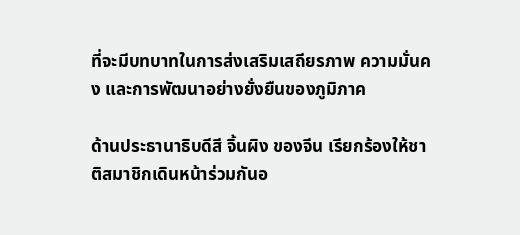ที่จะมีบทบาทในการส่งเสริมเสถียรภาพ ความมั่นคง และการพัฒนาอย่างยั่งยืนของภูมิภาค

ด้านประธานาธิบดีสี จิ้นผิง ของจีน เรียกร้องให้ชาติสมาชิกเดินหน้าร่วมกันอ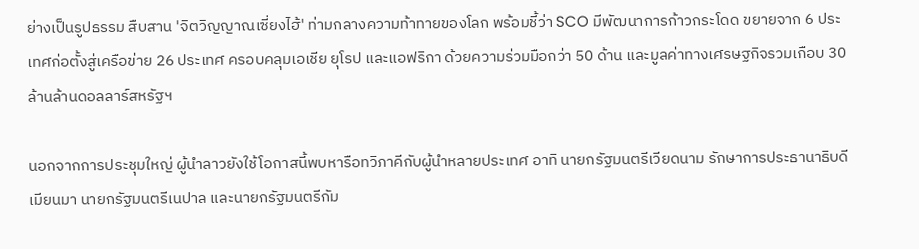ย่างเป็นรูปธรรม สืบสาน 'จิตวิญญาณเซี่ยงไฮ้' ท่ามกลางความท้าทายของโลก พร้อมชี้ว่า SCO มีพัฒนาการก้าวกระโดด ขยายจาก 6 ประเทศก่อตั้งสู่เครือข่าย 26 ประเทศ ครอบคลุมเอเชีย ยุโรป และแอฟริกา ด้วยความร่วมมือกว่า 50 ด้าน และมูลค่าทางเศรษฐกิจรวมเกือบ 30 ล้านล้านดอลลาร์สหรัฐฯ

นอกจากการประชุมใหญ่ ผู้นำลาวยังใช้โอกาสนี้พบหารือทวิภาคีกับผู้นำหลายประเทศ อาทิ นายกรัฐมนตรีเวียดนาม รักษาการประธานาธิบดีเมียนมา นายกรัฐมนตรีเนปาล และนายกรัฐมนตรีกัม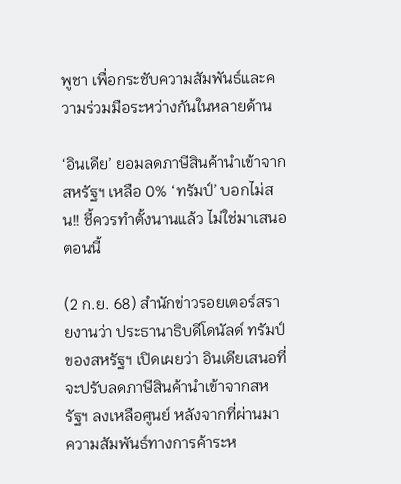พูชา เพื่อกระชับความสัมพันธ์และความร่วมมือระหว่างกันในหลายด้าน

‘อินเดีย’ ยอมลดภาษีสินค้านำเข้าจากสหรัฐฯ เหลือ 0% ‘ทรัมป์’ บอกไม่สน!! ชี้ควรทำตั้งนานแล้ว ไม่ใช่มาเสนอตอนนี้

(2 ก.ย. 68) สำนักข่าวรอยเตอร์สรายงานว่า ประธานาธิบดีโดนัลด์ ทรัมป์ ของสหรัฐฯ เปิดเผยว่า อินเดียเสนอที่จะปรับลดภาษีสินค้านำเข้าจากสหรัฐฯ ลงเหลือศูนย์ หลังจากที่ผ่านมา ความสัมพันธ์ทางการค้าระห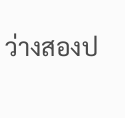ว่างสองป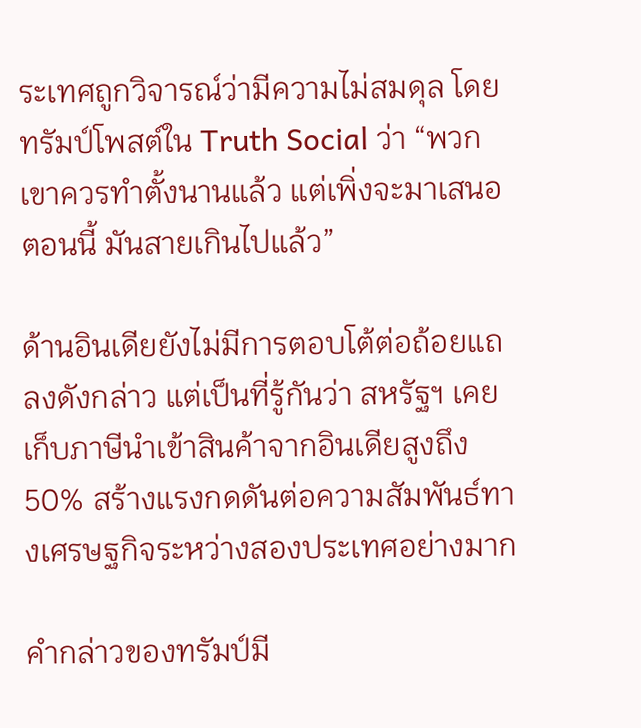ระเทศถูกวิจารณ์ว่ามีความไม่สมดุล โดยทรัมป์โพสต์ใน Truth Social ว่า “พวกเขาควรทำตั้งนานแล้ว แต่เพิ่งจะมาเสนอตอนนี้ มันสายเกินไปแล้ว”

ด้านอินเดียยังไม่มีการตอบโต้ต่อถ้อยแถลงดังกล่าว แต่เป็นที่รู้กันว่า สหรัฐฯ เคยเก็บภาษีนำเข้าสินค้าจากอินเดียสูงถึง 50% สร้างแรงกดดันต่อความสัมพันธ์ทางเศรษฐกิจระหว่างสองประเทศอย่างมาก

คำกล่าวของทรัมป์มี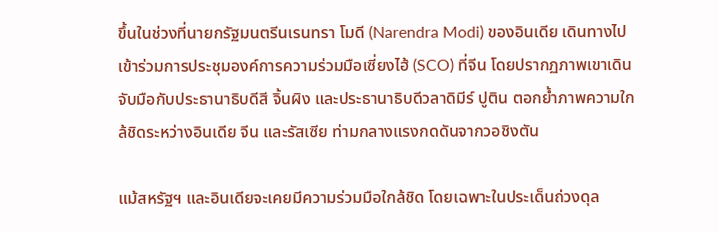ขึ้นในช่วงที่นายกรัฐมนตรีนเรนทรา โมดี (Narendra Modi) ของอินเดีย เดินทางไปเข้าร่วมการประชุมองค์การความร่วมมือเซี่ยงไฮ้ (SCO) ที่จีน โดยปรากฏภาพเขาเดินจับมือกับประธานาธิบดีสี จิ้นผิง และประธานาธิบดีวลาดิมีร์ ปูติน ตอกย้ำภาพความใกล้ชิดระหว่างอินเดีย จีน และรัสเซีย ท่ามกลางแรงกดดันจากวอชิงตัน

แม้สหรัฐฯ และอินเดียจะเคยมีความร่วมมือใกล้ชิด โดยเฉพาะในประเด็นถ่วงดุล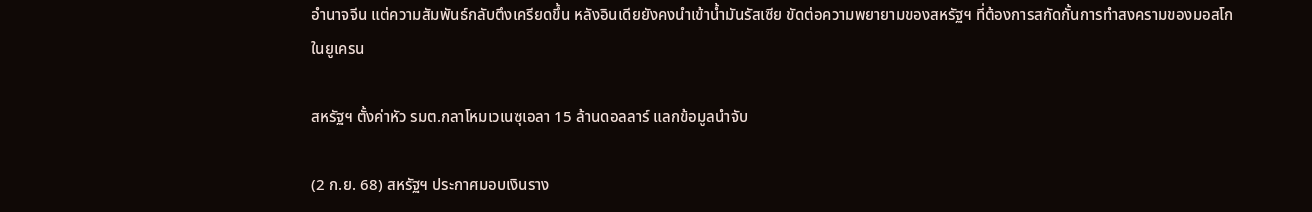อำนาจจีน แต่ความสัมพันธ์กลับตึงเครียดขึ้น หลังอินเดียยังคงนำเข้าน้ำมันรัสเซีย ขัดต่อความพยายามของสหรัฐฯ ที่ต้องการสกัดกั้นการทำสงครามของมอสโกในยูเครน

สหรัฐฯ ตั้งค่าหัว รมต.กลาโหมเวเนซุเอลา 15 ล้านดอลลาร์ แลกข้อมูลนำจับ

(2 ก.ย. 68) สหรัฐฯ ประกาศมอบเงินราง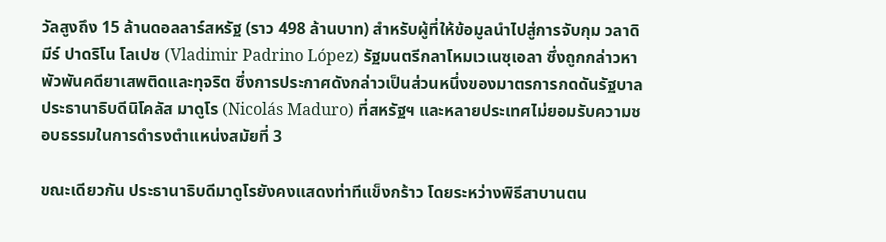วัลสูงถึง 15 ล้านดอลลาร์สหรัฐ (ราว 498 ล้านบาท) สำหรับผู้ที่ให้ข้อมูลนำไปสู่การจับกุม วลาดิมีร์ ปาดริโน โลเปซ (Vladimir Padrino López) รัฐมนตรีกลาโหมเวเนซุเอลา ซึ่งถูกกล่าวหาพัวพันคดียาเสพติดและทุจริต ซึ่งการประกาศดังกล่าวเป็นส่วนหนึ่งของมาตรการกดดันรัฐบาลประธานาธิบดีนิโคลัส มาดูโร (Nicolás Maduro) ที่สหรัฐฯ และหลายประเทศไม่ยอมรับความชอบธรรมในการดำรงตำแหน่งสมัยที่ 3

ขณะเดียวกัน ประธานาธิบดีมาดูโรยังคงแสดงท่าทีแข็งกร้าว โดยระหว่างพิธีสาบานตน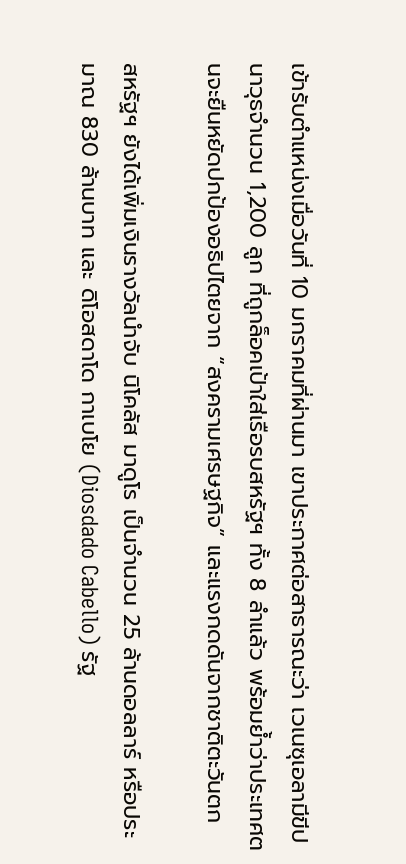เข้ารับตำแหน่งเมื่อวันที่ 10 มกราคมที่ผ่านมา เขาประกาศต่อสาธารณะว่า เวเนซุเอลามีขีปนาวุธจำนวน 1,200 ลูก ที่ถูกล็อคเป้าใส่เรือรบสหรัฐฯ ทั้ง 8 ลำแล้ว พร้อมย้ำว่าประเทศตนจะยืนหยัดปกป้องอธิปไตยจาก “สงครามเศรษฐกิจ” และแรงกดดันจากชาติตะวันตก

สหรัฐฯ ยังได้เพิ่มเงินรางวัลนำจับ นิโคลัส มาดูโร เป็นจำนวน 25 ล้านดอลลาร์ หรือประมาณ 830 ล้านบาท และ ดิโอสดาโด กาเบโย (Diosdado Cabello) รัฐ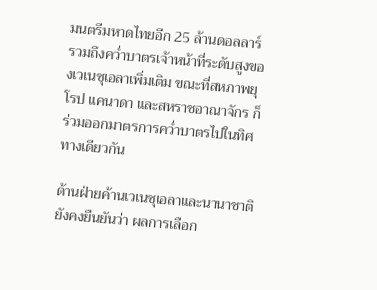มนตรีมหาดไทยอีก 25 ล้านดอลลาร์ รวมถึงคว่ำบาตรเจ้าหน้าที่ระดับสูงของเวเนซุเอลาเพิ่มเติม ขณะที่สหภาพยุโรป แคนาดา และสหราชอาณาจักร ก็ร่วมออกมาตรการคว่ำบาตรไปในทิศทางเดียวกัน

ด้านฝ่ายค้านเวเนซุเอลาและนานาชาติยังคงยืนยันว่า ผลการเลือก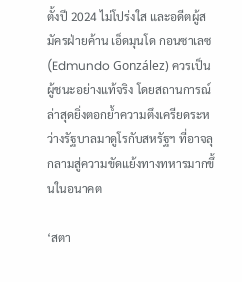ตั้งปี 2024 ไม่โปร่งใส และอดีตผู้สมัครฝ่ายค้าน เอ็ดมุนโด กอนซาเลซ (Edmundo González) ควรเป็นผู้ชนะอย่างแท้จริง โดยสถานการณ์ล่าสุดยิ่งตอกย้ำความตึงเครียดระหว่างรัฐบาลมาดูโรกับสหรัฐฯ ที่อาจลุกลามสู่ความขัดแย้งทางทหารมากขึ้นในอนาคต

‘สตา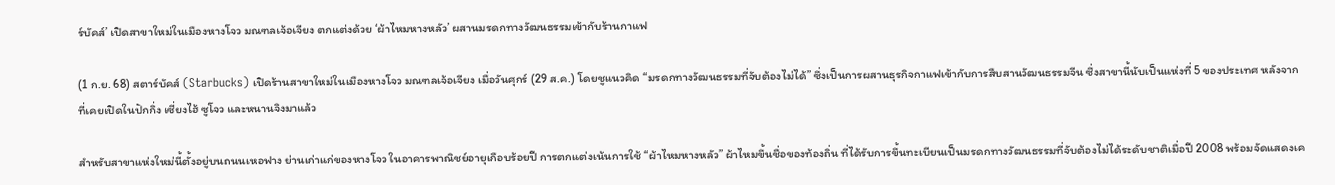ร์บัคส์’ เปิดสาขาใหม่ในเมืองหางโจว มณฑลเจ้อเจียง ตกแต่งด้วย ‘ผ้าไหมหางหลัว’ ผสานมรดกทางวัฒนธรรมเข้ากับร้านกาแฟ

(1 ก.ย. 68) สตาร์บัคส์ (Starbucks) เปิดร้านสาขาใหม่ในเมืองหางโจว มณฑลเจ้อเจียง เมื่อวันศุกร์ (29 ส.ค.) โดยชูแนวคิด “มรดกทางวัฒนธรรมที่จับต้องไม่ได้” ซึ่งเป็นการผสานธุรกิจกาแฟเข้ากับการสืบสานวัฒนธรรมจีน ซึ่งสาขานี้นับเป็นแห่งที่ 5 ของประเทศ หลังจากที่เคยเปิดในปักกิ่ง เซี่ยงไฮ้ ซูโจว และหนานจิงมาแล้ว

สำหรับสาขาแห่งใหม่นี้ตั้งอยู่บนถนนเหอฟาง ย่านเก่าแก่ของหางโจว ในอาคารพาณิชย์อายุเกือบร้อยปี การตกแต่งเน้นการใช้ “ผ้าไหมหางหลัว” ผ้าไหมขึ้นชื่อของท้องถิ่น ที่ได้รับการขึ้นทะเบียนเป็นมรดกทางวัฒนธรรมที่จับต้องไม่ได้ระดับชาติเมื่อปี 2008 พร้อมจัดแสดงเค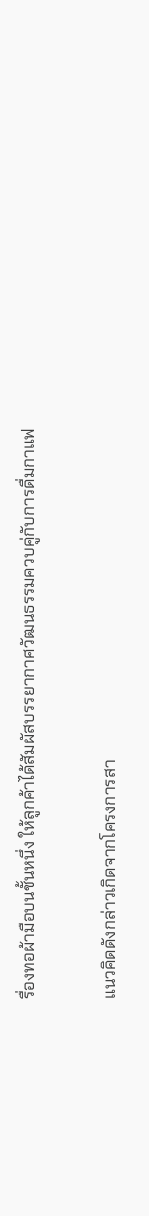รื่องทอผ้ามือบนชั้นหนึ่ง ให้ลูกค้าได้สัมผัสบรรยากาศวัฒนธรรมควบคู่กับการดื่มกาแฟ

แนวคิดดังกล่าวเกิดจากโครงการสา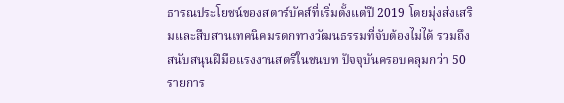ธารณประโยชน์ของสตาร์บัคส์ที่เริ่มตั้งแต่ปี 2019 โดยมุ่งส่งเสริมและสืบสานเทคนิคมรดกทางวัฒนธรรมที่จับต้องไม่ได้ รวมถึงสนับสนุนฝีมือแรงงานสตรีในชนบท ปัจจุบันครอบคลุมกว่า 50 รายการ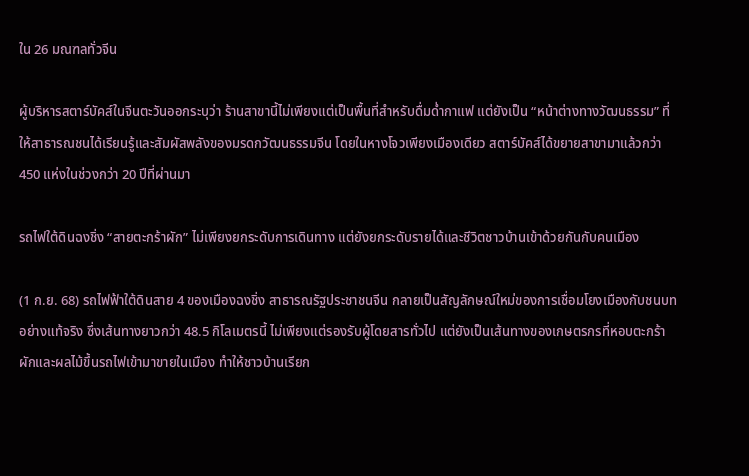ใน 26 มณฑลทั่วจีน

ผู้บริหารสตาร์บัคส์ในจีนตะวันออกระบุว่า ร้านสาขานี้ไม่เพียงแต่เป็นพื้นที่สำหรับดื่มด่ำกาแฟ แต่ยังเป็น “หน้าต่างทางวัฒนธรรม” ที่ให้สาธารณชนได้เรียนรู้และสัมผัสพลังของมรดกวัฒนธรรมจีน โดยในหางโจวเพียงเมืองเดียว สตาร์บัคส์ได้ขยายสาขามาแล้วกว่า 450 แห่งในช่วงกว่า 20 ปีที่ผ่านมา

รถไฟใต้ดินฉงชิ่ง “สายตะกร้าผัก” ไม่เพียงยกระดับการเดินทาง แต่ยังยกระดับรายได้และชีวิตชาวบ้านเข้าด้วยกันกับคนเมือง

(1 ก.ย. 68) รถไฟฟ้าใต้ดินสาย 4 ของเมืองฉงชิ่ง สาธารณรัฐประชาชนจีน กลายเป็นสัญลักษณ์ใหม่ของการเชื่อมโยงเมืองกับชนบทอย่างแท้จริง ซึ่งเส้นทางยาวกว่า 48.5 กิโลเมตรนี้ ไม่เพียงแต่รองรับผู้โดยสารทั่วไป แต่ยังเป็นเส้นทางของเกษตรกรที่หอบตะกร้าผักและผลไม้ขึ้นรถไฟเข้ามาขายในเมือง ทำให้ชาวบ้านเรียก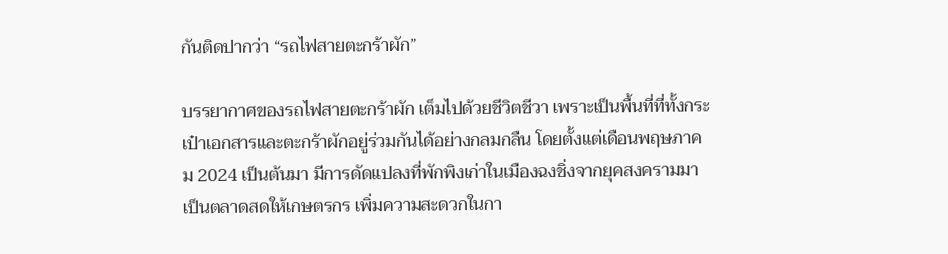กันติดปากว่า “รถไฟสายตะกร้าผัก”

บรรยากาศของรถไฟสายตะกร้าผัก เต็มไปด้วยชีวิตชีวา เพราะเป็นพื้นที่ที่ทั้งกระเป๋าเอกสารและตะกร้าผักอยู่ร่วมกันได้อย่างกลมกลืน โดยตั้งแต่เดือนพฤษภาคม 2024 เป็นต้นมา มีการดัดแปลงที่พักพิงเก่าในเมืองฉงชิ่งจากยุคสงครามมาเป็นตลาดสดให้เกษตรกร เพิ่มความสะดวกในกา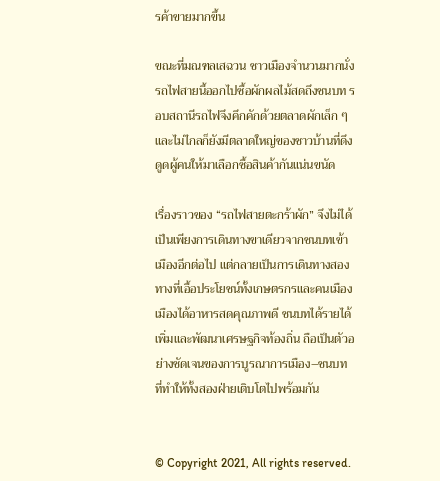รค้าขายมากขึ้น

ขณะที่มณฑลเสฉวน ชาวเมืองจำนวนมากนั่งรถไฟสายนี้ออกไปซื้อผักผลไม้สดถึงชนบท รอบสถานีรถไฟจึงคึกคักด้วยตลาดผักเล็ก ๆ และไม่ไกลก็ยังมีตลาดใหญ่ของชาวบ้านที่ดึงดูดผู้คนให้มาเลือกซื้อสินค้ากันแน่นขนัด

เรื่องราวของ “รถไฟสายตะกร้าผัก” จึงไม่ได้เป็นเพียงการเดินทางขาเดียวจากชนบทเข้าเมืองอีกต่อไป แต่กลายเป็นการเดินทางสองทางที่เอื้อประโยชน์ทั้งเกษตรกรและคนเมือง เมืองได้อาหารสดคุณภาพดี ชนบทได้รายได้เพิ่มและพัฒนาเศรษฐกิจท้องถิ่น ถือเป็นตัวอย่างชัดเจนของการบูรณาการเมือง–ชนบท ที่ทำให้ทั้งสองฝ่ายเติบโตไปพร้อมกัน


© Copyright 2021, All rights reserved.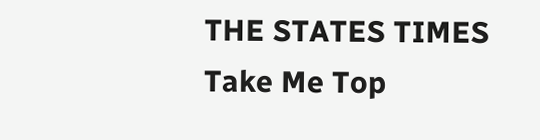THE STATES TIMES
Take Me Top